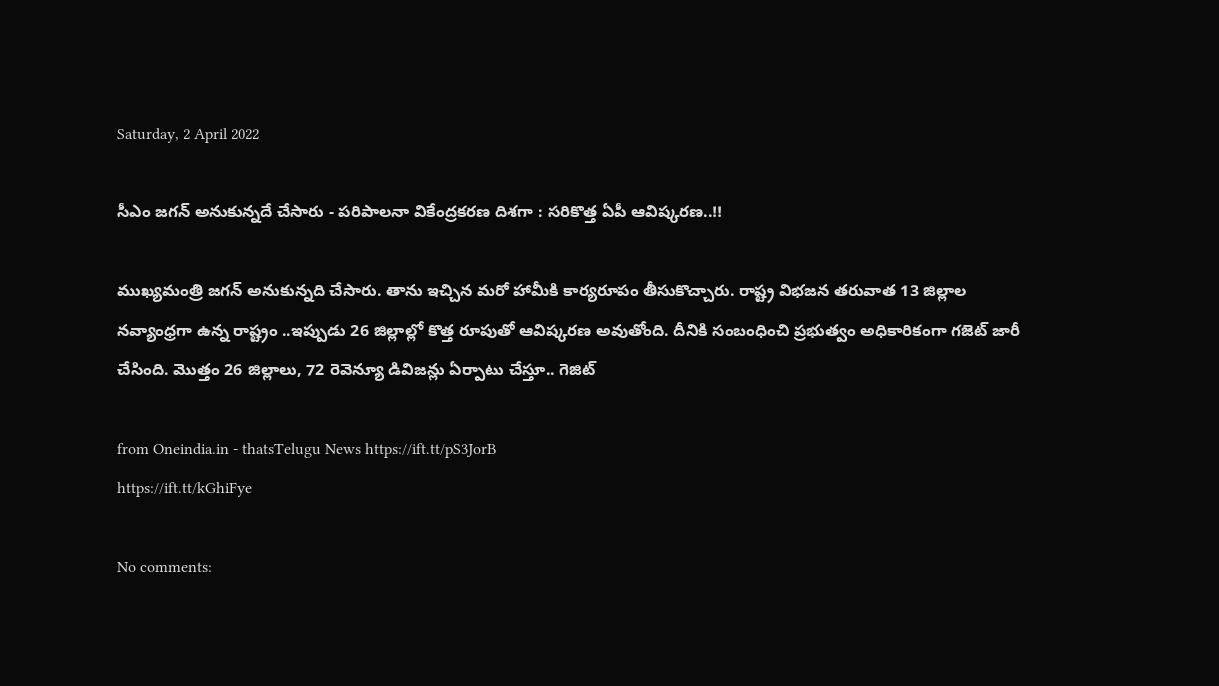Saturday, 2 April 2022

సీఎం జగన్ అనుకున్నదే చేసారు - పరిపాలనా వికేంద్రకరణ దిశగా : సరికొత్త ఏపీ ఆవిష్కరణ..!!

ముఖ్యమంత్రి జగన్ అనుకున్నది చేసారు. తాను ఇచ్చిన మరో హామీకి కార్యరూపం తీసుకొచ్చారు. రాష్ట్ర విభజన తరువాత 13 జిల్లాల నవ్యాంధ్రగా ఉన్న రాష్ట్రం ..ఇప్పుడు 26 జిల్లాల్లో కొత్త రూపుతో ఆవిష్కరణ అవుతోంది. దీనికి సంబంధించి ప్రభుత్వం అధికారికంగా గజెట్ జారీ చేసింది. మొత్తం 26 జిల్లాలు, 72 రెవెన్యూ డివిజన్లు ఏర్పాటు చేస్తూ.. గెజిట్

from Oneindia.in - thatsTelugu News https://ift.tt/pS3JorB
https://ift.tt/kGhiFye

No comments: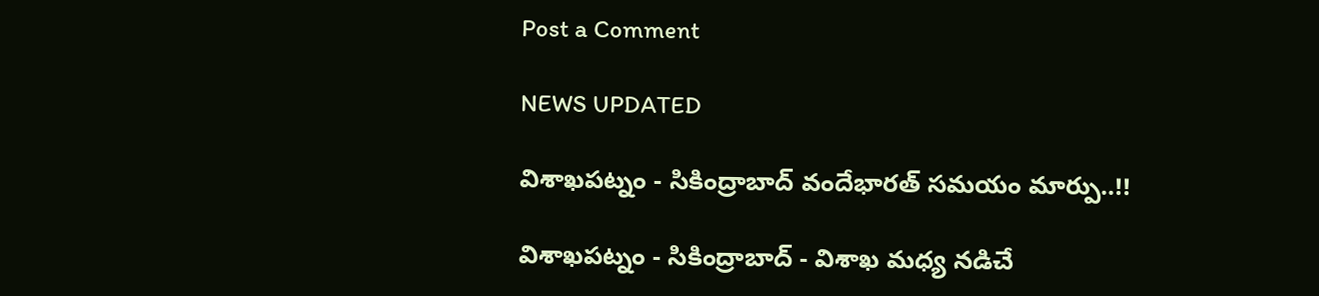Post a Comment

NEWS UPDATED

విశాఖపట్నం - సికింద్రాబాద్ వందేభారత్ సమయం మార్పు..!!

విశాఖపట్నం - సికింద్రాబాద్ - విశాఖ మధ్య నడిచే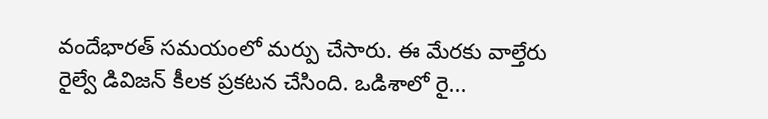వందేభారత్ సమయంలో మర్పు చేసారు. ఈ మేరకు వాల్తేరు రైల్వే డివిజన్ కీలక ప్రకటన చేసింది. ఒడిశాలో రై...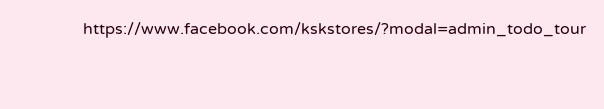https://www.facebook.com/kskstores/?modal=admin_todo_tour